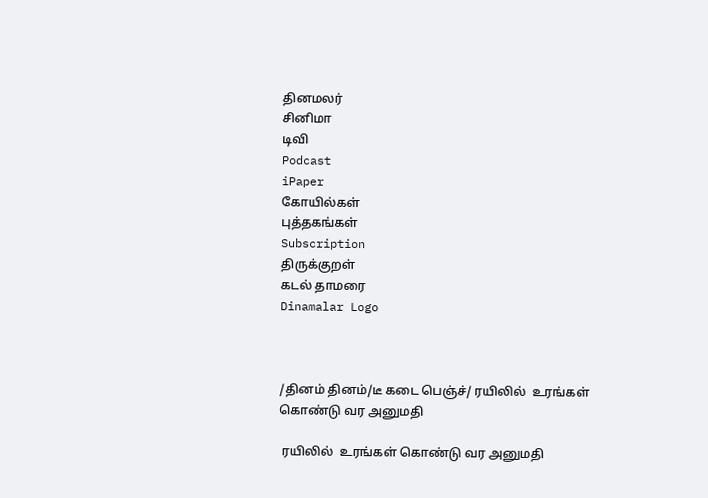தினமலர்
சினிமா
டிவி
Podcast
iPaper
கோயில்கள்
புத்தகங்கள்
Subscription
திருக்குறள்
கடல் தாமரை
Dinamalar Logo



/தினம் தினம்/டீ கடை பெஞ்ச்/ ரயிலில்  உரங்கள் கொண்டு வர அனுமதி

 ரயிலில்  உரங்கள் கொண்டு வர அனுமதி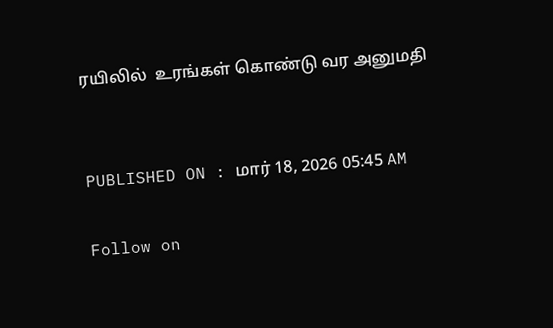ரயிலில்  உரங்கள் கொண்டு வர அனுமதி


PUBLISHED ON : மார் 18, 2026 05:45 AM

Follow on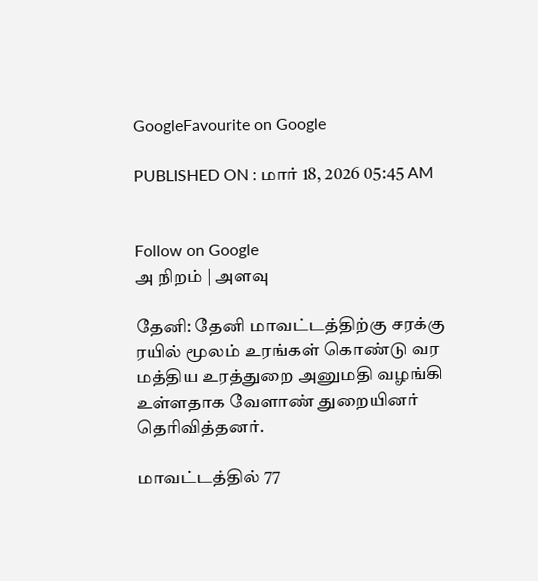GoogleFavourite on Google

PUBLISHED ON : மார் 18, 2026 05:45 AM


Follow on Google
அ நிறம் | அளவு

தேனி: தேனி மாவட்டத்திற்கு சரக்கு ரயில் மூலம் உரங்கள் கொண்டு வர மத்திய உரத்துறை அனுமதி வழங்கி உள்ளதாக வேளாண் துறையினர் தெரிவித்தனர்.

மாவட்டத்தில் 77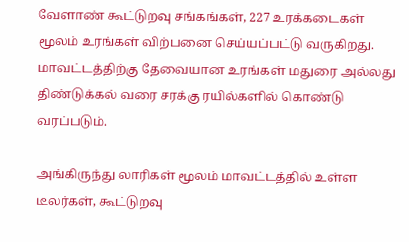வேளாண் கூட்டுறவு சங்கங்கள், 227 உரக்கடைகள் மூலம் உரங்கள் விற்பனை செய்யப்பட்டு வருகிறது. மாவட்டத்திற்கு தேவையான உரங்கள் மதுரை அல்லது திண்டுக்கல் வரை சரக்கு ரயில்களில் கொண்டு வரப்படும்.

அங்கிருந்து லாரிகள் மூலம் மாவட்டத்தில் உள்ள டீலர்கள், கூட்டுறவு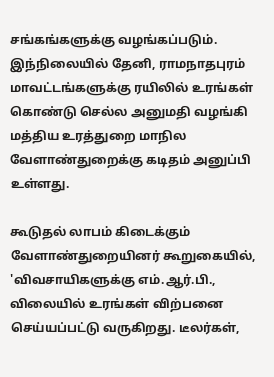சங்கங்களுக்கு வழங்கப்படும். இந்நிலையில் தேனி, ராமநாதபுரம் மாவட்டங்களுக்கு ரயிலில் உரங்கள் கொண்டு செல்ல அனுமதி வழங்கி மத்திய உரத்துறை மாநில வேளாண்துறைக்கு கடிதம் அனுப்பி உள்ளது.

கூடுதல் லாபம் கிடைக்கும் வேளாண்துறையினர் கூறுகையில், 'விவசாயிகளுக்கு எம்.ஆர்.பி., விலையில் உரங்கள் விற்பனை செய்யப்பட்டு வருகிறது. டீலர்கள்,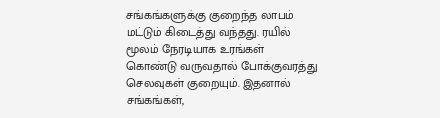சங்கங்களுக்கு குறைந்த லாபம் மட்டும் கிடைத்து வந்தது. ரயில் மூலம் நேரடியாக உரங்கள் கொண்டு வருவதால் போக்குவரத்து செலவுகள் குறையும். இதனால் சங்கங்கள்,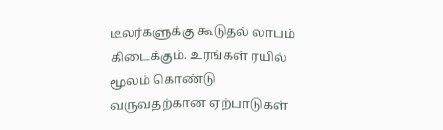டீலர்களுக்கு கூடுதல் லாபம் கிடைக்கும். உரங்கள் ரயில் மூலம் கொண்டு வருவதற்கான ஏற்பாடுகள்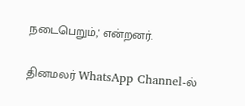நடைபெறும்,' என்றனர்.

தினமலர் WhatsApp Channel-ல்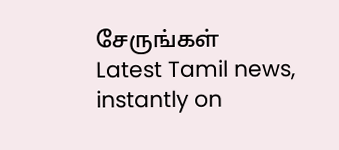சேருங்கள்
Latest Tamil news, instantly on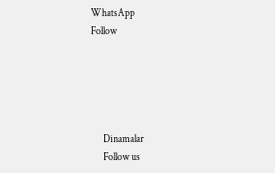WhatsApp
Follow





      Dinamalar
      Follow us